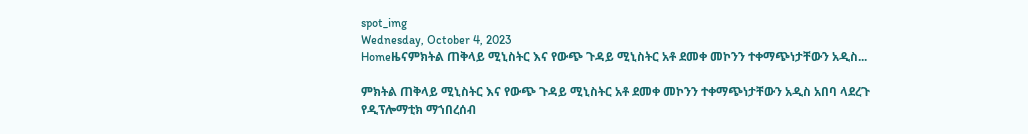spot_img
Wednesday, October 4, 2023
Homeዜናምክትል ጠቅላይ ሚኒስትር እና የውጭ ጉዳይ ሚኒስትር አቶ ደመቀ መኮንን ተቀማጭነታቸውን አዲስ...

ምክትል ጠቅላይ ሚኒስትር እና የውጭ ጉዳይ ሚኒስትር አቶ ደመቀ መኮንን ተቀማጭነታቸውን አዲስ አበባ ላደረጉ የዲፕሎማቲክ ማኀበረሰብ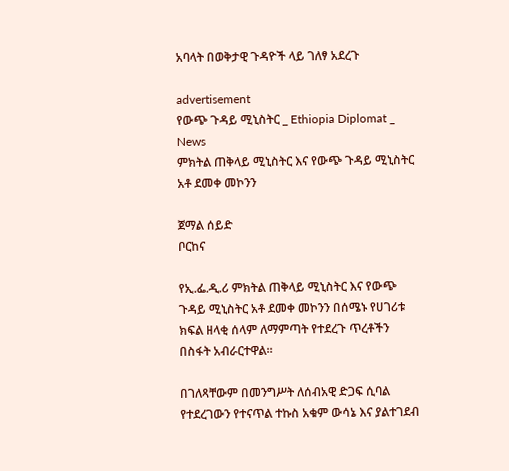አባላት በወቅታዊ ጉዳዮች ላይ ገለፃ አደረጉ

advertisement
የውጭ ጉዳይ ሚኒስትር _ Ethiopia Diplomat _ News
ምክትል ጠቅላይ ሚኒስትር እና የውጭ ጉዳይ ሚኒስትር አቶ ደመቀ መኮንን

ጀማል ሰይድ
ቦርከና

የኢ.ፌ.ዲ.ሪ ምክትል ጠቅላይ ሚኒስትር እና የውጭ ጉዳይ ሚኒስትር አቶ ደመቀ መኮንን በሰሜኑ የሀገሪቱ ክፍል ዘላቂ ሰላም ለማምጣት የተደረጉ ጥረቶችን በስፋት አብራርተዋል።

በገለጻቸውም በመንግሥት ለሰብአዊ ድጋፍ ሲባል የተደረገውን የተናጥል ተኩስ አቁም ውሳኔ እና ያልተገደብ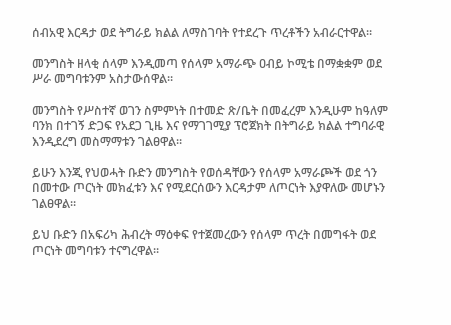ሰብአዊ እርዳታ ወደ ትግራይ ክልል ለማስገባት የተደረጉ ጥረቶችን አብራርተዋል።

መንግስት ዘላቂ ሰላም እንዲመጣ የሰላም አማራጭ ዐብይ ኮሚቴ በማቋቋም ወደ ሥራ መግባቱንም አስታውሰዋል።

መንግስት የሥስተኛ ወገን ስምምነት በተመድ ጽ/ቤት በመፈረም እንዲሁም ከዓለም ባንክ በተገኝ ድጋፍ የአደጋ ጊዜ እና የማገገሚያ ፕሮጀክት በትግራይ ክልል ተግባራዊ እንዲደረግ መስማማቱን ገልፀዋል።

ይሁን እንጂ የህወሓት ቡድን መንግስት የወሰዳቸውን የሰላም አማራጮች ወደ ጎን በመተው ጦርነት መክፈቱን እና የሚደርሰውን እርዳታም ለጦርነት እያዋለው መሆኑን ገልፀዋል።

ይህ ቡድን በአፍሪካ ሕብረት ማዕቀፍ የተጀመረውን የሰላም ጥረት በመግፋት ወደ ጦርነት መግባቱን ተናግረዋል።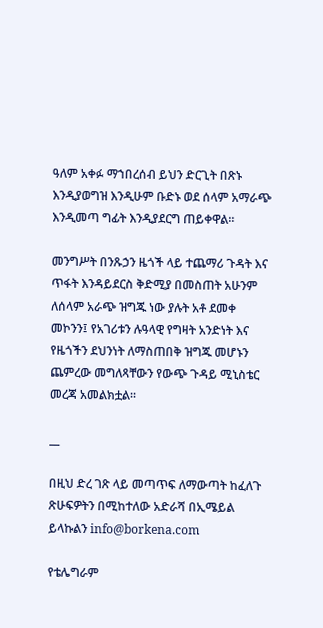ዓለም አቀፉ ማኀበረሰብ ይህን ድርጊት በጽኑ እንዲያወግዝ እንዲሁም ቡድኑ ወደ ሰላም አማራጭ እንዲመጣ ግፊት እንዲያደርግ ጠይቀዋል።

መንግሥት በንጹኃን ዜጎች ላይ ተጨማሪ ጉዳት እና ጥፋት እንዳይደርስ ቅድሚያ በመስጠት አሁንም ለሰላም አራጭ ዝግጁ ነው ያሉት አቶ ደመቀ መኮንን፤ የአገሪቱን ሉዓላዊ የግዛት አንድነት እና የዜጎችን ደህንነት ለማስጠበቅ ዝግጁ መሆኑን ጨምረው መግለጻቸውን የውጭ ጉዳይ ሚኒስቴር መረጃ አመልክቷል።

__

በዚህ ድረ ገጽ ላይ መጣጥፍ ለማውጣት ከፈለጉ ጽሁፍዎትን በሚከተለው አድራሻ በኢሜይል ይላኩልን info@borkena.com

የቴሌግራም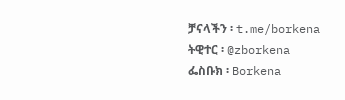ቻናላችን ፡ t.me/borkena
ትዊተር ፡ @zborkena
ፌስቡክ ፡ Borkena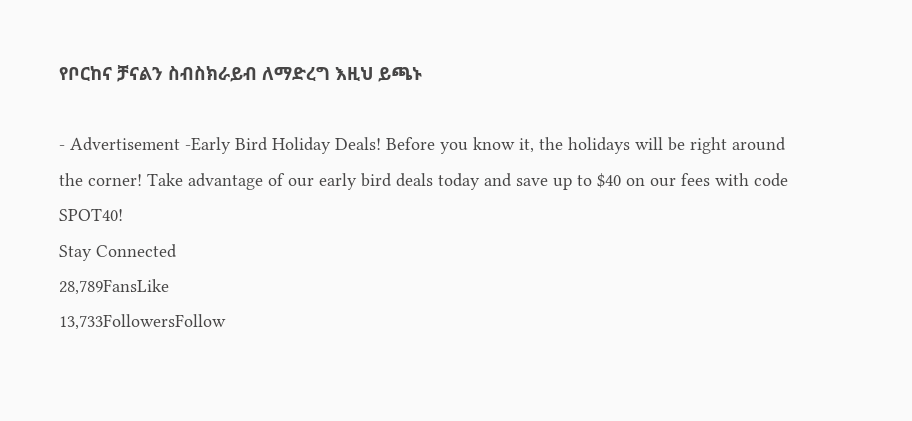የቦርከና ቻናልን ስብስክራይብ ለማድረግ እዚህ ይጫኑ

- Advertisement -Early Bird Holiday Deals! Before you know it, the holidays will be right around the corner! Take advantage of our early bird deals today and save up to $40 on our fees with code SPOT40!
Stay Connected
28,789FansLike
13,733FollowersFollow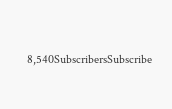8,540SubscribersSubscribe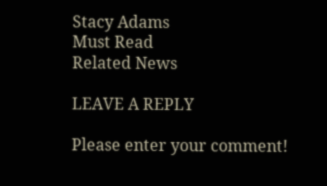Stacy Adams
Must Read
Related News

LEAVE A REPLY

Please enter your comment!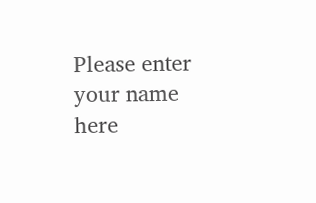Please enter your name here